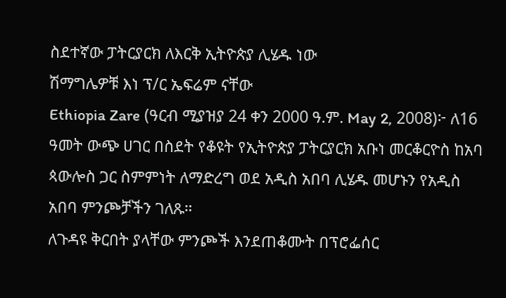ስደተኛው ፓትርያርክ ለእርቅ ኢትዮጵያ ሊሄዱ ነው
ሽማግሌዎቹ እነ ፕ/ር ኤፍሬም ናቸው
Ethiopia Zare (ዓርብ ሚያዝያ 24 ቀን 2000 ዓ.ም. May 2, 2008)፦ ለ16 ዓመት ውጭ ሀገር በስደት የቆዩት የኢትዮጵያ ፓትርያርክ አቡነ መርቆርዮስ ከአባ ጳውሎስ ጋር ስምምነት ለማድረግ ወደ አዲስ አበባ ሊሄዱ መሆኑን የአዲስ አበባ ምንጮቻችን ገለጹ።
ለጉዳዩ ቅርበት ያላቸው ምንጮች እንደጠቆሙት በፕሮፌሰር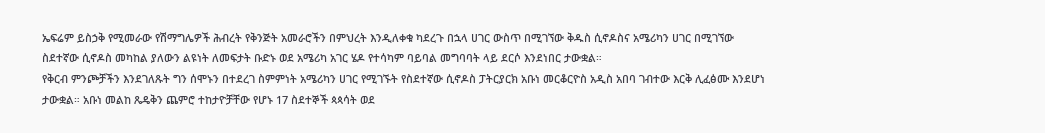ኤፍሬም ይስኃቅ የሚመራው የሽማግሌዎች ሕብረት የቅንጅት አመራሮችን በምህረት እንዲለቀቁ ካደረጉ በኋላ ሀገር ውስጥ በሚገኘው ቅዱስ ሲኖዶስና አሜሪካን ሀገር በሚገኘው ስደተኛው ሲኖዶስ መካከል ያለውን ልዩነት ለመፍታት ቡድኑ ወደ አሜሪካ አገር ሄዶ የተሳካም ባይባል መግባባት ላይ ደርሶ እንደነበር ታውቋል።
የቅርብ ምንጮቻችን እንደገለጹት ግን ሰሞኑን በተደረገ ስምምነት አሜሪካን ሀገር የሚገኙት የስደተኛው ሲኖዶስ ፓትርያርክ አቡነ መርቆርዮስ አዲስ አበባ ገብተው እርቅ ሊፈፅሙ እንደሆነ ታውቋል። አቡነ መልከ ጼዴቅን ጨምሮ ተከታዮቻቸው የሆኑ 17 ስደተኞች ጳጳሳት ወደ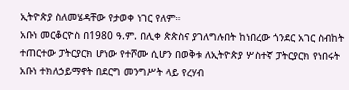ኢትዮጵያ ስለመሄዳቸው የታወቀ ነገር የለም።
አቡነ መርቆርዮስ በ1980 ዓ.ም. በሊቀ ጵጵስና ያገለግሉበት ከነበረው ጎንደር አገር ስብከት ተጠርተው ፓትርያርክ ሆነው የተሾሙ ሲሆን በወቅቱ ለኢትዮጵያ ሦስተኛ ፓትርያርክ የነበሩት አቡነ ተክለኃይማኖት በደርግ መንግሥት ላይ የረሃብ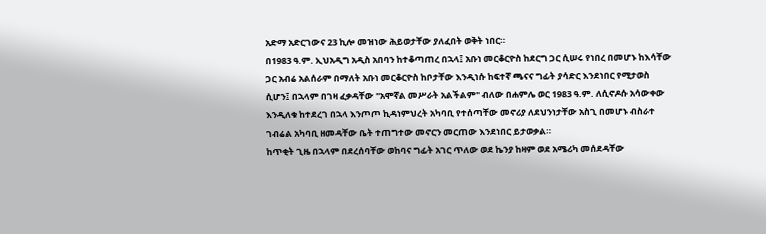አድማ አድርገውና 23 ኪሎ መዝነው ሕይወታቸው ያለፈበት ወቅት ነበር።
በ1983 ዓ.ም. ኢህአዲግ አዲስ አበባን ከተቆጣጠረ በኋላ፤ አቡነ መርቆርዮስ ከደርግ ጋር ሲሠሩ የነበረ በመሆኑ ከእሳቸው ጋር አብሬ አልሰራም በማለት አቡነ መርቆርዮስ ከቦታቸው እንዲነሱ ከፍተኛ ጫናና ግፊት ያሳድር እንደነበር የሚታወስ ሲሆን፤ በኋላም በገዛ ፈቃዳቸው "አሞኛል መሥራት አልችልም" ብለው በሐምሌ ወር 1983 ዓ.ም. ለሲኖዶሱ አሳውቀው እንዲለቁ ከተደረገ በኋላ እንጦጦ ኪዳነምህረት አካባቢ የተሰጣቸው መኖሪያ ለደህንነታቸው አስጊ በመሆኑ ብስራተ ገብሬል አካባቢ ዘመዳቸው ቤት ተጠግተው መኖርን መርጠው እንደነበር ይታወቃል።
ከጥቂት ጊዜ በኋላም በደረሰባቸው ወከባና ግፊት አገር ጥለው ወደ ኬንያ ከዛም ወደ አሜሪካ መሰደዳቸው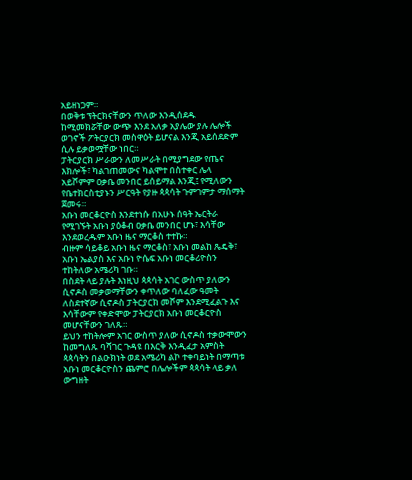አይዘነጋም።
በወቅቱ ፕትርክናቸውን ጥለው እንዲሰደዱ ከሚመክሯቸው ውጭ እንደ አለቃ አያሌው ያሉ ሌሎች ወገኖች ፖትርያርክ መስዋዕት ይሆናል እንጂ አይሰደድም ሲሉ ይቃወሟቸው ነበር።
ፓትርያርክ ሥራውን ለመሥራት በሚያግደው የጤና እክሎች፣ ካልገጠመውና ካልሞተ በስተቀር ሌላ አይሾምም ዐቃቤ መንበር ይሰይማል እንጂ፤ የሚለውን የቤተክርስቲያኑን ሥርዓት የያዙ ጳጳሳት ጉምገምታ ማሰማት ጀመሩ።
አቡነ መርቆርዮስ እንደተነሱ በአሁኑ ሰዓት ኤርትራ የሚገኙት አቡነ ያዕቆብ ዐቃቤ መንበር ሆኑ፣ እሳቸው እንደወረዱም አቡነ ዜና ማርቆስ ተተኩ።
ብዙም ሳይቆይ አቡነ ዜና ማርቆስ፣ አቡነ መልከ ጼዴቅ፣ አቡነ ኤልያስ እና አቡነ ዮሴፍ አቡነ መርቆሪዮስን ተከትለው አሜሪካ ገቡ።
በስደት ላይ ያሉት እነዚህ ጳጳሳት አገር ውስጥ ያለውን ሲኖዶስ መቃወማቸውን ቀጥለው ባለፈው ዓመት ለስደተኛው ሲኖዶስ ፓትርያርክ መሾም እንደሚፈልጉ እና እሳቸውም የቀድሞው ፓትርያርክ አቡነ መርቆርዮስ መሆናቸውን ገለጹ።
ይህን ተከትሎም አገር ውስጥ ያለው ሲኖዶስ ተቃውሞውን ከመግለጹ ባሻገር ጉዳዩ በእርቅ እንዲፈታ አምስት ጳጳሳትን በልዑክነት ወደ አሜሪካ ልኮ ተቀባይነት በማጣቱ አቡነ መርቆርዮስን ጨምሮ በሌሎችም ጳጳሳት ላይ ቃለ ውግዘት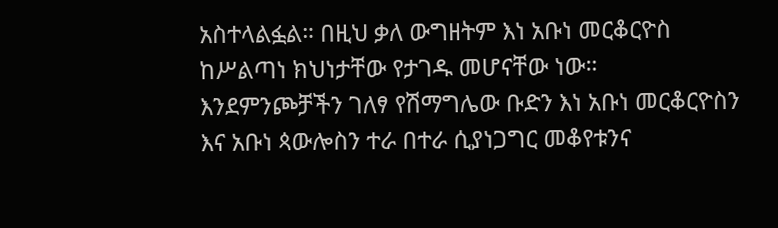አስተላልፏል። በዚህ ቃለ ውግዘትም እነ አቡነ መርቆርዮስ ከሥልጣነ ክህነታቸው የታገዱ መሆናቸው ነው።
እንደምንጮቻችን ገለፃ የሽማግሌው ቡድን እነ አቡነ መርቆርዮስን እና አቡነ ጳውሎስን ተራ በተራ ሲያነጋግር መቆየቱንና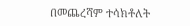በመጨረሻም ተሳክቶለት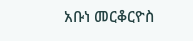አቡነ መርቆርዮስ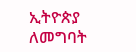ኢትዮጵያ ለመግባት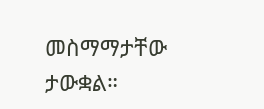መስማማታቸው ታውቋል።